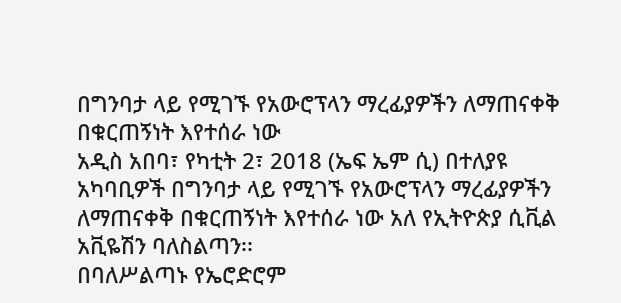በግንባታ ላይ የሚገኙ የአውሮፕላን ማረፊያዎችን ለማጠናቀቅ በቁርጠኝነት እየተሰራ ነው
አዲስ አበባ፣ የካቲት 2፣ 2018 (ኤፍ ኤም ሲ) በተለያዩ አካባቢዎች በግንባታ ላይ የሚገኙ የአውሮፕላን ማረፊያዎችን ለማጠናቀቅ በቁርጠኝነት እየተሰራ ነው አለ የኢትዮጵያ ሲቪል አቪዬሽን ባለስልጣን፡፡
በባለሥልጣኑ የኤሮድሮም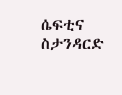ሴፍቲና ስታንዳርድ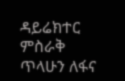ዳይሬክተር ምስራቅ ጥላሁን ለፋና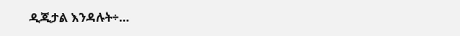ዲጂታል እንዳሉት÷…